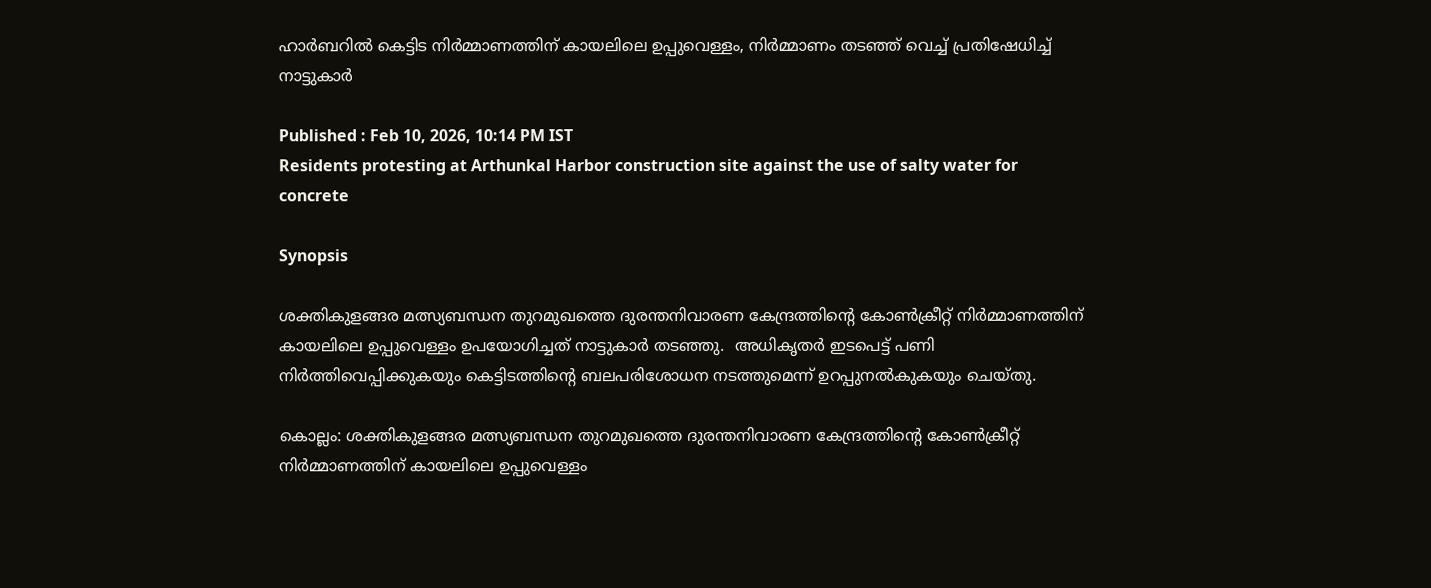ഹാർബറിൽ കെട്ടിട നിർമ്മാണത്തിന് കായലിലെ ഉപ്പുവെള്ളം, നിർമ്മാണം തടഞ്ഞ് വെച്ച് പ്രതിഷേധിച്ച് നാട്ടുകാർ

Published : Feb 10, 2026, 10:14 PM IST
Residents protesting at Arthunkal Harbor construction site against the use of salty water for concrete

Synopsis

ശക്തികുളങ്ങര മത്സ്യബന്ധന തുറമുഖത്തെ ദുരന്തനിവാരണ കേന്ദ്രത്തിന്റെ കോൺക്രീറ്റ് നിർമ്മാണത്തിന് കായലിലെ ഉപ്പുവെള്ളം ഉപയോഗിച്ചത് നാട്ടുകാർ തടഞ്ഞു.  അധികൃതർ ഇടപെട്ട് പണി നിർത്തിവെപ്പിക്കുകയും കെട്ടിടത്തിന്റെ ബലപരിശോധന നടത്തുമെന്ന് ഉറപ്പുനൽകുകയും ചെയ്തു.

കൊല്ലം: ശക്തികുളങ്ങര മത്സ്യബന്ധന തുറമുഖത്തെ ദുരന്തനിവാരണ കേന്ദ്രത്തിന്റെ കോൺക്രീറ്റ് നിർമ്മാണത്തിന് കായലിലെ ഉപ്പുവെള്ളം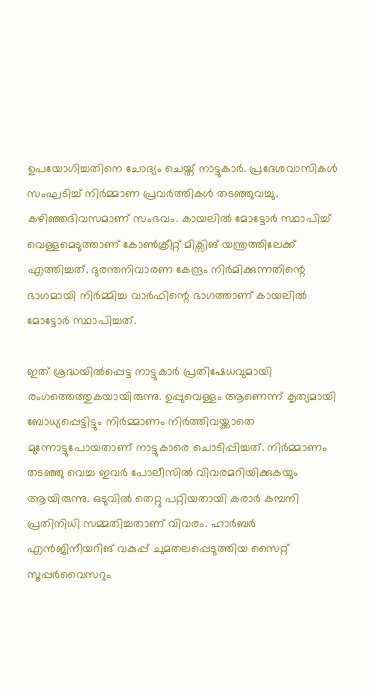ഉപയോഗിച്ചതിനെ ചോദ്യം ചെയ്ത് നാട്ടുകാർ. പ്രദേശവാസികൾ സംഘടിച്ച് നിർമ്മാണ പ്രവർത്തികൾ തടഞ്ഞുവച്ചു. കഴിഞ്ഞദിവസമാണ് സംഭവം. കായലിൽ മോട്ടോർ സ്ഥാപിച്ച് വെള്ളമെടുത്താണ് കോൺക്രീറ്റ് മിക്സിങ് യന്ത്രത്തിലേക്ക് എത്തിച്ചത്. ദുരന്തനിവാരണ കേന്ദ്രം നിർമിക്കുന്നതിന്റെ ഭാഗമായി നിർമ്മിച്ച വാർഫിന്റെ ഭാഗത്താണ് കായലിൽ മോട്ടോർ സ്ഥാപിച്ചത്.

ഇത് ശ്രദ്ധയിൽപ്പെട്ട നാട്ടുകാർ പ്രതിഷേധവുമായി രംഗത്തെത്തുകയായിരുന്നു. ഉപ്പുവെള്ളം ആണെന്ന് കൃത്യമായി ബോധ്യപ്പെട്ടിട്ടും നിർമ്മാണം നിർത്തിവയ്ക്കാതെ മുന്നോട്ടുപോയതാണ് നാട്ടുകാരെ ചൊടിപ്പിച്ചത്. നിർമ്മാണം തടഞ്ഞു വെച്ച ഇവർ പോലീസിൽ വിവരമറിയിക്കുകയും ആയിരുന്നു. ഒടുവിൽ തെറ്റു പറ്റിയതായി കരാർ കമ്പനി പ്രതിനിധി സമ്മതിച്ചതാണ് വിവരം. ഹാർബർ എൻജിനീയറിങ് വകുപ്പ് ചുമതലപ്പെടുത്തിയ സൈറ്റ് സൂപ്പർവൈസറും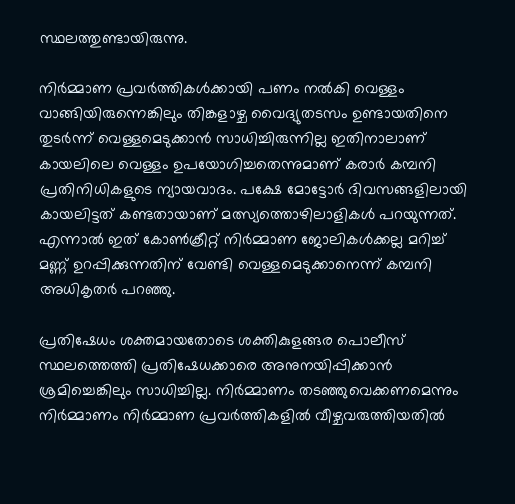സ്ഥലത്തുണ്ടായിരുന്നു.

നിർമ്മാണ പ്രവർത്തികൾക്കായി പണം നൽകി വെള്ളം വാങ്ങിയിരുന്നെങ്കിലും തിങ്കളാഴ്ച വൈദ്യുതടസം ഉണ്ടായതിനെ തുടർന്ന് വെള്ളമെടുക്കാൻ സാധിച്ചിരുന്നില്ല ഇതിനാലാണ് കായലിലെ വെള്ളം ഉപയോഗിച്ചതെന്നുമാണ് കരാർ കമ്പനി പ്രതിനിധികളുടെ ന്യായവാദം. പക്ഷേ മോട്ടോർ ദിവസങ്ങളിലായി കായലിട്ടത് കണ്ടതായാണ് മത്സ്യത്തൊഴിലാളികൾ പറയുന്നത്. എന്നാൽ ഇത് കോൺക്രീറ്റ് നിർമ്മാണ ജോലികൾക്കല്ല മറിച്ച് മണ്ണ് ഉറപ്പിക്കുന്നതിന് വേണ്ടി വെള്ളമെടുക്കാനെന്ന് കമ്പനി അധികൃതർ പറഞ്ഞു.

പ്രതിഷേധം ശക്തമായതോടെ ശക്തികുളങ്ങര പൊലീസ് സ്ഥലത്തെത്തി പ്രതിഷേധക്കാരെ അനുനയിപ്പിക്കാൻ ശ്രമിച്ചെങ്കിലും സാധിച്ചില്ല. നിർമ്മാണം തടഞ്ഞുവെക്കണമെന്നും നിർമ്മാണം നിർമ്മാണ പ്രവർത്തികളിൽ വീഴ്ചവരുത്തിയതിൽ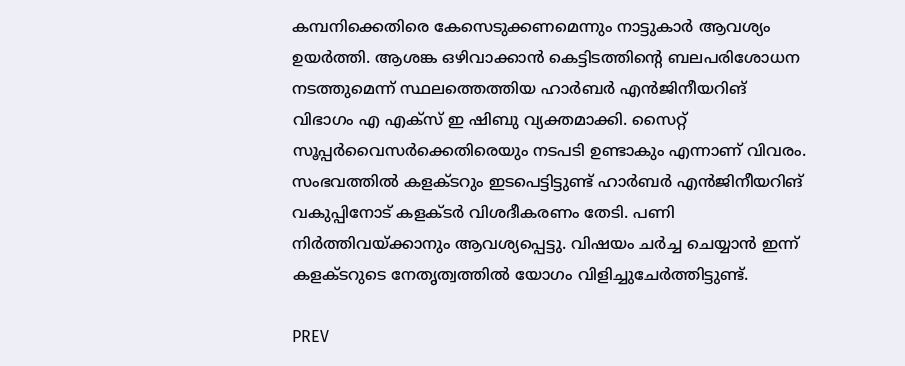കമ്പനിക്കെതിരെ കേസെടുക്കണമെന്നും നാട്ടുകാർ ആവശ്യം ഉയർത്തി. ആശങ്ക ഒഴിവാക്കാൻ കെട്ടിടത്തിന്റെ ബലപരിശോധന നടത്തുമെന്ന് സ്ഥലത്തെത്തിയ ഹാർബർ എൻജിനീയറിങ് വിഭാഗം എ എക്സ് ഇ ഷിബു വ്യക്തമാക്കി. സൈറ്റ് സൂപ്പർവൈസർക്കെതിരെയും നടപടി ഉണ്ടാകും എന്നാണ് വിവരം. സംഭവത്തിൽ കളക്ടറും ഇടപെട്ടിട്ടുണ്ട് ഹാർബർ എൻജിനീയറിങ് വകുപ്പിനോട് കളക്ടർ വിശദീകരണം തേടി. പണി നിർത്തിവയ്ക്കാനും ആവശ്യപ്പെട്ടു. വിഷയം ചർച്ച ചെയ്യാൻ ഇന്ന് കളക്ടറുടെ നേതൃത്വത്തിൽ യോഗം വിളിച്ചുചേർത്തിട്ടുണ്ട്.

PREV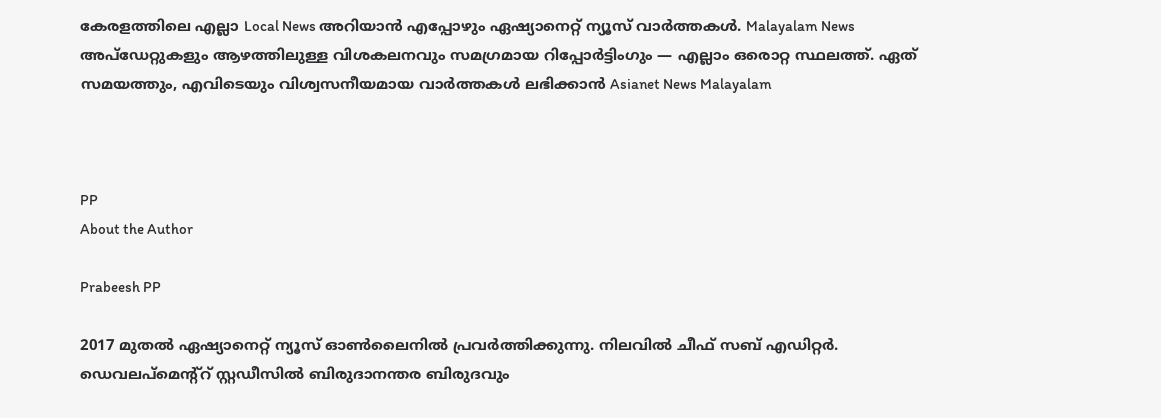കേരളത്തിലെ എല്ലാ Local News അറിയാൻ എപ്പോഴും ഏഷ്യാനെറ്റ് ന്യൂസ് വാർത്തകൾ. Malayalam News  അപ്‌ഡേറ്റുകളും ആഴത്തിലുള്ള വിശകലനവും സമഗ്രമായ റിപ്പോർട്ടിംഗും — എല്ലാം ഒരൊറ്റ സ്ഥലത്ത്. ഏത് സമയത്തും, എവിടെയും വിശ്വസനീയമായ വാർത്തകൾ ലഭിക്കാൻ Asianet News Malayalam



PP
About the Author

Prabeesh PP

2017 മുതല്‍ ഏഷ്യാനെറ്റ് ന്യൂസ് ഓണ്‍ലൈനില്‍ പ്രവര്‍ത്തിക്കുന്നു. നിലവില്‍ ചീഫ് സബ് എഡിറ്റര്‍. ഡെവലപ്മെന്റ്റ് സ്റ്റഡീസിൽ ബിരുദാനന്തര ബിരുദവും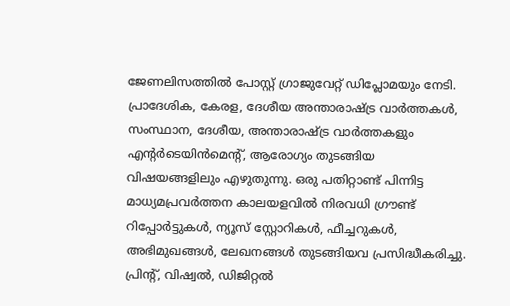ജേണലിസത്തില്‍ പോസ്റ്റ് ഗ്രാജുവേറ്റ് ഡിപ്ലോമയും നേടി. പ്രാദേശിക, കേരള, ദേശീയ അന്താരാഷ്ട്ര വാർത്തകൾ, സംസ്ഥാന, ദേശീയ, അന്താരാഷ്ട്ര വാര്‍ത്തകളും എന്റര്‍ടെയിന്‍മെന്റ്, ആരോഗ്യം തുടങ്ങിയ വിഷയങ്ങളിലും എഴുതുന്നു. ഒരു പതിറ്റാണ്ട് പിന്നിട്ട മാധ്യമപ്രവര്‍ത്തന കാലയളവില്‍ നിരവധി ഗ്രൗണ്ട് റിപ്പോര്‍ട്ടുകള്‍, ന്യൂസ് സ്റ്റോറികള്‍, ഫീച്ചറുകള്‍, അഭിമുഖങ്ങള്‍, ലേഖനങ്ങള്‍ തുടങ്ങിയവ പ്രസിദ്ധീകരിച്ചു. പ്രിന്റ്, വിഷ്വല്‍, ഡിജിറ്റല്‍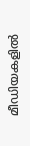മീഡിയകളില്‍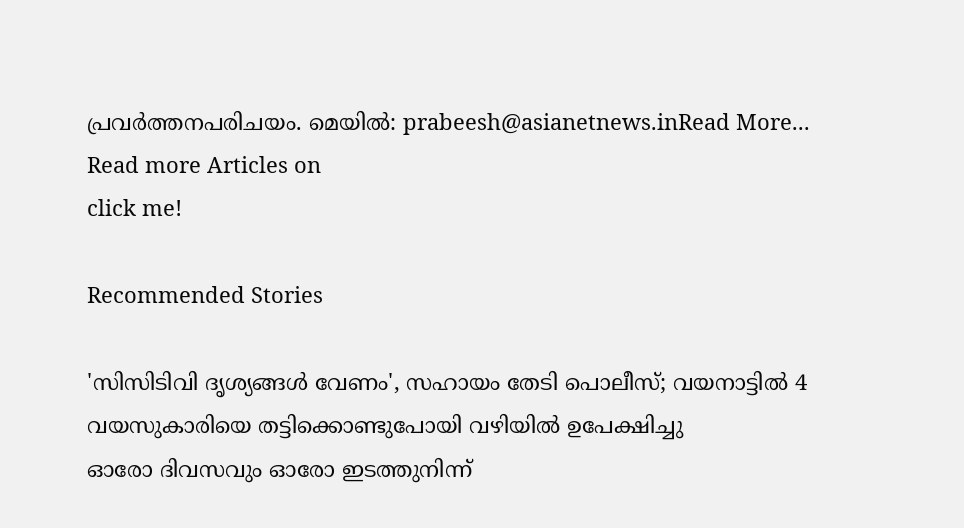പ്രവര്‍ത്തനപരിചയം. മെയില്‍: prabeesh@asianetnews.inRead More...
Read more Articles on
click me!

Recommended Stories

'സിസിടിവി ദൃശ്യങ്ങൾ വേണം', സഹായം തേടി പൊലീസ്; വയനാട്ടിൽ 4 വയസുകാരിയെ തട്ടിക്കൊണ്ടുപോയി വഴിയിൽ ഉപേക്ഷിച്ചു
ഓരോ ദിവസവും ഓരോ ഇടത്തുനിന്ന്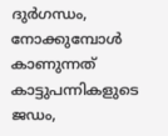ദുര്‍ഗന്ധം, നോക്കുമ്പോൾ കാണുന്നത് കാട്ടുപന്നികളുടെ ജഡം,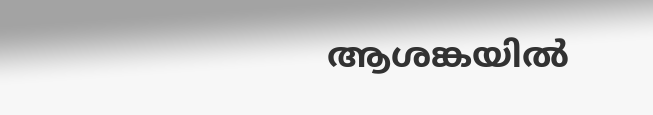ആശങ്കയിൽ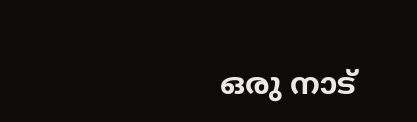ഒരു നാട്